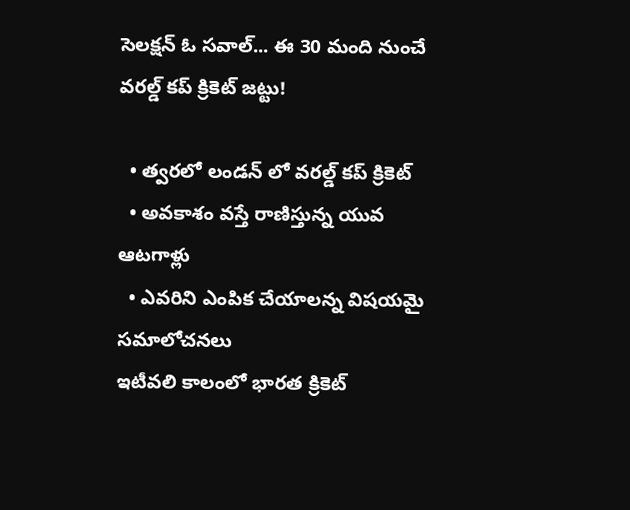సెలక్షన్ ఓ సవాల్... ఈ 30 మంది నుంచే వరల్డ్ కప్ క్రికెట్ జట్టు!

  • త్వరలో లండన్ లో వరల్డ్ కప్ క్రికెట్
  • అవకాశం వస్తే రాణిస్తున్న యువ ఆటగాళ్లు
  • ఎవరిని ఎంపిక చేయాలన్న విషయమై సమాలోచనలు
ఇటీవలి కాలంలో భారత క్రికెట్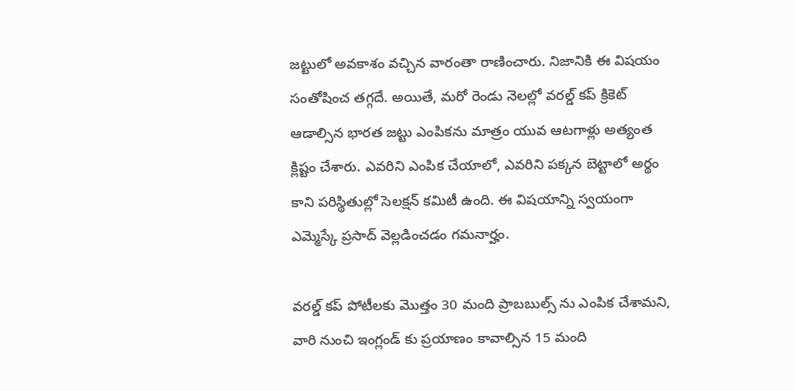జట్టులో అవకాశం వచ్చిన వారంతా రాణించారు. నిజానికి ఈ విషయం సంతోషించ తగ్గదే. అయితే, మరో రెండు నెలల్లో వరల్డ్ కప్ క్రికెట్ ఆడాల్సిన భారత జట్టు ఎంపికను మాత్రం యువ ఆటగాళ్లు అత్యంత క్లిష్టం చేశారు. ఎవరిని ఎంపిక చేయాలో, ఎవరిని పక్కన బెట్టాలో అర్థం కాని పరిస్థితుల్లో సెలక్షన్ కమిటీ ఉంది. ఈ విషయాన్ని స్వయంగా ఎమ్మెస్కే ప్రసాద్ వెల్లడించడం గమనార్హం.

వరల్డ్ కప్ పోటీలకు మొత్తం 30 మంది ప్రాబబుల్స్ ను ఎంపిక చేశామని, వారి నుంచి ఇంగ్లండ్ కు ప్రయాణం కావాల్సిన 15 మంది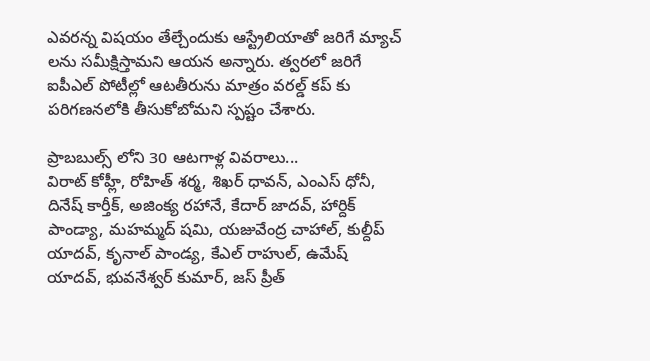ఎవరన్న విషయం తేల్చేందుకు ఆస్ట్రేలియాతో జరిగే మ్యాచ్ లను సమీక్షిస్తామని ఆయన అన్నారు. త్వరలో జరిగే ఐపీఎల్ పోటీల్లో ఆటతీరును మాత్రం వరల్డ్ కప్ కు పరిగణనలోకి తీసుకోబోమని స్పష్టం చేశారు.

ప్రాబబుల్స్ లోని 30 ఆటగాళ్ల వివరాలు...
విరాట్ కోహ్లీ, రోహిత్ శర్మ, శిఖర్ ధావన్, ఎంఎస్ ధోనీ, దినేష్ కార్తీక్, అజింక్య రహానే, కేదార్ జాదవ్, హార్దిక్ పాండ్యా, మహమ్మద్ షమి, యజువేంద్ర చాహాల్, కుల్దీప్ యాదవ్, కృనాల్ పాండ్య, కేఎల్ రాహుల్, ఉమేష్ యాదవ్, భువనేశ్వర్ కుమార్, జస్ ప్రీత్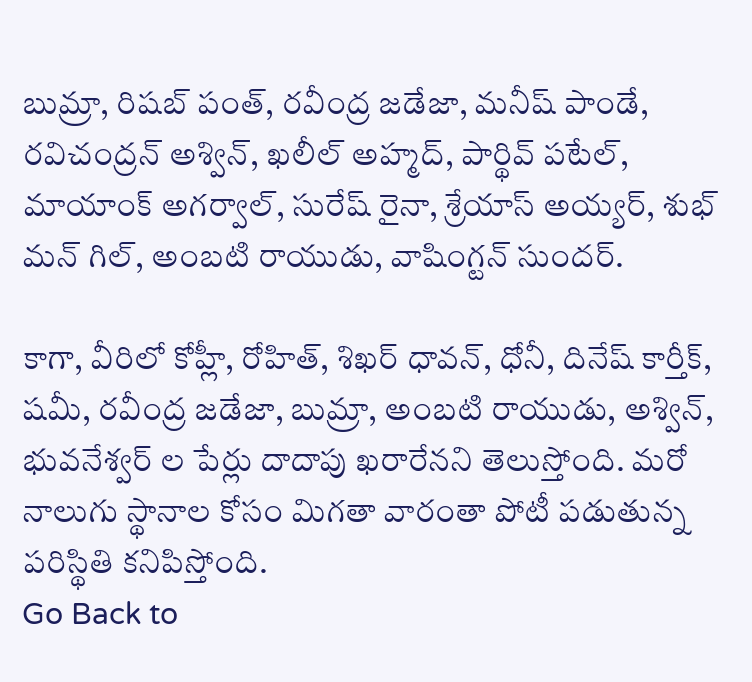బుమ్రా, రిషబ్ పంత్, రవీంద్ర జడేజా, మనీష్ పాండే, రవిచంద్రన్ అశ్విన్, ఖలీల్ అహ్మద్, పార్థివ్ పటేల్, మాయాంక్ అగర్వాల్, సురేష్ రైనా, శ్రేయాస్ అయ్యర్, శుభ్ మన్ గిల్, అంబటి రాయుడు, వాషింగ్టన్ సుందర్.

కాగా, వీరిలో కోహ్లీ, రోహిత్, శిఖర్ ధావన్, ధోనీ, దినేష్ కార్తీక్, షమీ, రవీంద్ర జడేజా, బుమ్రా, అంబటి రాయుడు, అశ్విన్, భువనేశ్వర్ ల పేర్లు దాదాపు ఖరారేనని తెలుస్తోంది. మరో నాలుగు స్థానాల కోసం మిగతా వారంతా పోటీ పడుతున్న పరిస్థితి కనిపిస్తోంది.
Go Back to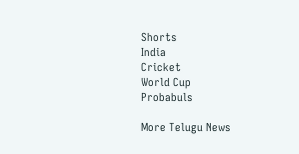Shorts
India
Cricket
World Cup
Probabuls

More Telugu News